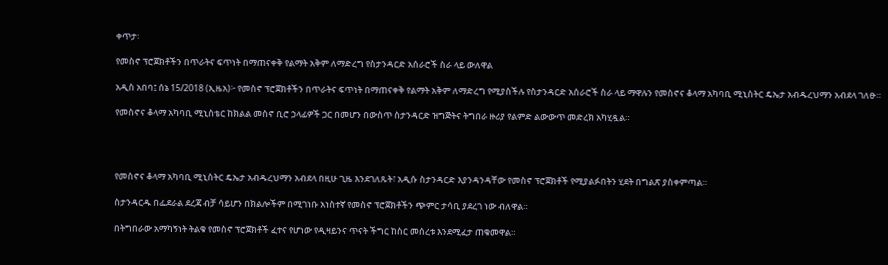ቀጥታ፡

የመስኖ ፕሮጀክቶችን በጥራትና ፍጥነት በማጠናቀቅ የልማት አቅም ለማድረግ የስታንዳርድ አሰራሮች ስራ ላይ ውለዋል

አዲስ አበባ፤ ሰኔ 15/2018 (ኢዜአ)፦ የመስኖ ፕሮጀክቶችን በጥራትና ፍጥነት በማጠናቀቅ የልማት አቅም ለማድረግ የሚያስችሉ የስታንዳርድ አሰራሮች ስራ ላይ ማዋሉን የመስኖና ቆላማ አካባቢ ሚኒስትር ዴኤታ አብዱረህማን አብደላ ገለፁ።

የመስኖና ቆላማ አካባቢ ሚኒስቴር ከክልል መስኖ ቢሮ ኃላፊዎች ጋር በመሆን በውስጥ ስታንዳርድ ዝግጅትና ትግበራ ዙሪያ የልምድ ልውውጥ መድረክ አካሂዷል።




የመስኖና ቆላማ አካባቢ ሚኒስትር ዴኤታ አብዱረህማን አብደላ በዚሁ ጊዜ እንደገለጹት፣ አዲሱ ስታንዳርድ እያንዳንዳቸው የመስኖ ፕሮጀክቶች የሚያልፉበትን ሂደት በግልጽ ያስቀምጣል።

ስታንዳርዱ በፌደራል ደረጃ ብቻ ሳይሆን በክልሎችም በሚገነቡ አነስተኛ የመስኖ ፕሮጀክቶችን ጭምር ታሳቢ ያደረገ ነው ብለዋል።

በትግበራው አማካኝነት ትልቁ የመስኖ ፕሮጀክቶች ፈተና የሆነው የዲዛይንና ጥናት ችግር ከስር መሰረቱ እንደሚፈታ ጠቁመዋል።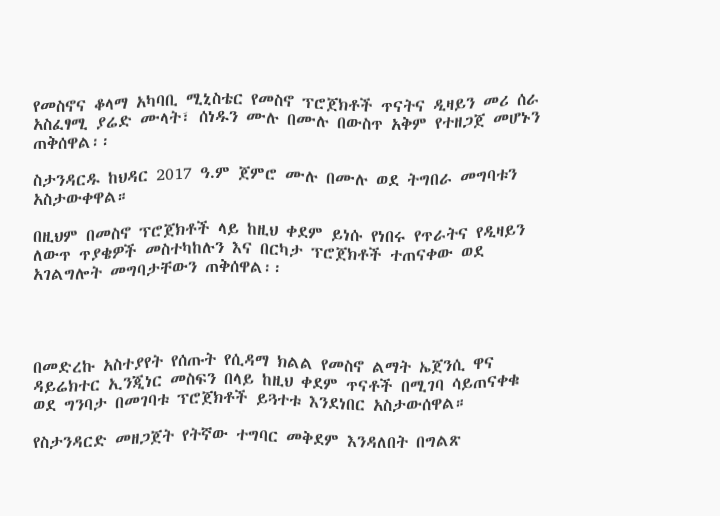የመስኖና ቆላማ አካባቢ ሚኒስቴር የመስኖ ፕሮጀክቶች ጥናትና ዲዛይን መሪ ሰራ አስፈፃሚ ያሬድ ሙላት፣ ሰነዱን ሙሉ በሙሉ በውስጥ አቅም የተዘጋጀ መሆኑን ጠቅሰዋል፡፡

ስታንዳርዱ ከህዳር 2017 ዓ.ም ጀምሮ ሙሉ በሙሉ ወደ ትግበራ መግባቱን አስታውቀዋል።

በዚህም በመስኖ ፕሮጀክቶች ላይ ከዚህ ቀደም ይነሱ የነበሩ የጥራትና የዲዛይን ለውጥ ጥያቄዎች መስተካከሉን እና በርካታ ፕሮጀክቶች ተጠናቀው ወደ አገልግሎት መግባታቸውን ጠቅሰዋል፡፡




በመድረኩ አስተያየት የሰጡት የሲዳማ ክልል የመስኖ ልማት ኤጀንሲ ዋና ዳይሬክተር ኢንጂነር መስፍን በላይ ከዚህ ቀደም ጥናቶች በሚገባ ሳይጠናቀቁ ወደ ግንባታ በመገባቱ ፕሮጀክቶች ይጓተቱ እንደነበር አስታውሰዋል።

የስታንዳርድ መዘጋጀት የትኛው ተግባር መቅደም እንዳለበት በግልጽ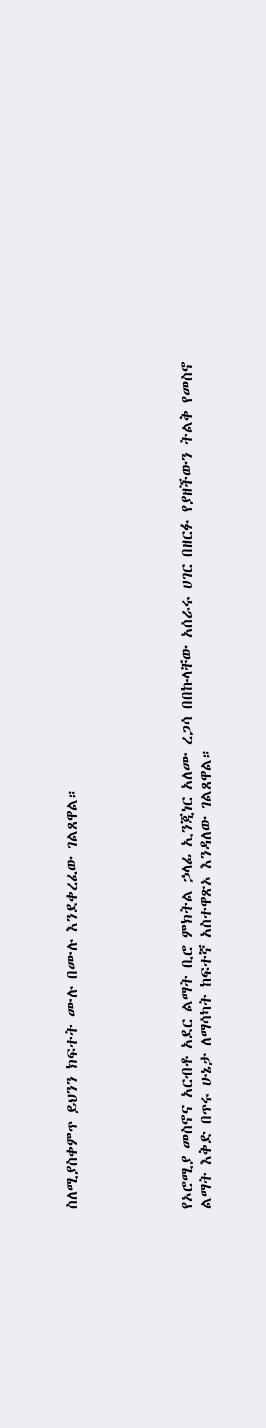ስለሚያስቀምጥ ይህንን ክፍተት ሙሉ በሙሉ እንደቀረፈው ገልጸዋል።





የኦሮሚያ መስኖና አርብቶ አደር ልማት ቢሮ ምክትል ኃላፊ ኢንጂነር አለሙ ረጋሳ በበኩላቸው አሰራሩ ሀገር በዘርፉ የያዘችውን ትልቅ የመስኖ ልማት እቅድ በጥሩ ሁኔታ ለማሳካት ከፍተኛ አስተዋጽኦ እንዳለው ገልጸዋል።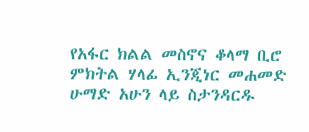የአፋር ክልል መስኖና ቆላማ ቢሮ ምክትል ሃላፊ ኢንጂነር መሐመድ ሁማድ አሁን ላይ ስታንዳርዱ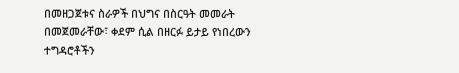በመዘጋጀቱና ስራዎች በህግና በስርዓት መመራት በመጀመራቸው፣ ቀደም ሲል በዘርፉ ይታይ የነበረውን ተግዳሮቶችን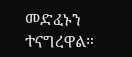መድፈኑን ተናግረዋል።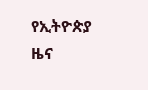የኢትዮጵያ ዜና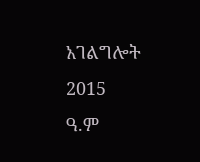አገልግሎት
2015
ዓ.ም